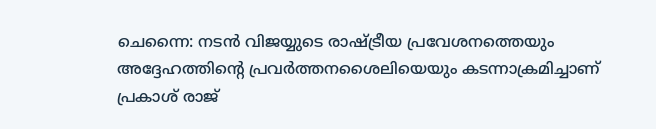ചെന്നൈ: നടൻ വിജയ്യുടെ രാഷ്ട്രീയ പ്രവേശനത്തെയും അദ്ദേഹത്തിന്റെ പ്രവർത്തനശൈലിയെയും കടന്നാക്രമിച്ചാണ് പ്രകാശ് രാജ്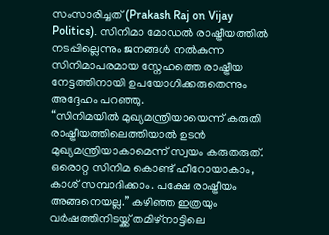സംസാരിച്ചത് (Prakash Raj on Vijay Politics). സിനിമാ മോഡൽ രാഷ്ട്രീയത്തിൽ നടപ്പില്ലെന്നും ജനങ്ങൾ നൽകുന്ന സിനിമാപരമായ സ്നേഹത്തെ രാഷ്ട്രീയ നേട്ടത്തിനായി ഉപയോഗിക്കരുതെന്നും അദ്ദേഹം പറഞ്ഞു.
“സിനിമയിൽ മുഖ്യമന്ത്രിയായെന്ന് കരുതി രാഷ്ട്രീയത്തിലെത്തിയാൽ ഉടൻ മുഖ്യമന്ത്രിയാകാമെന്ന് സ്വയം കരുതരുത്. ഒരൊറ്റ സിനിമ കൊണ്ട് ഹീറോയാകാം, കാശ് സമ്പാദിക്കാം. പക്ഷേ രാഷ്ട്രീയം അങ്ങനെയല്ല.” കഴിഞ്ഞ ഇത്രയും വർഷത്തിനിടയ്ക്ക് തമിഴ്നാട്ടിലെ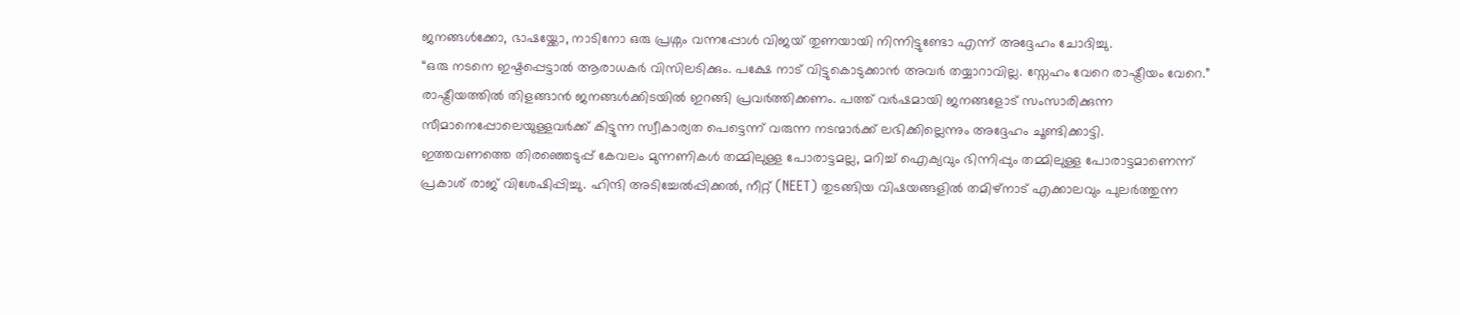ജനങ്ങൾക്കോ, ഭാഷയ്ക്കോ, നാടിനോ ഒരു പ്രശ്നം വന്നപ്പോൾ വിജയ് തുണയായി നിന്നിട്ടുണ്ടോ എന്ന് അദ്ദേഹം ചോദിച്ചു.
“ഒരു നടനെ ഇഷ്ടപ്പെട്ടാൽ ആരാധകർ വിസിലടിക്കും. പക്ഷേ നാട് വിട്ടുകൊടുക്കാൻ അവർ തയ്യാറാവില്ല. സ്നേഹം വേറെ രാഷ്ട്രീയം വേറെ.”
രാഷ്ട്രീയത്തിൽ തിളങ്ങാൻ ജനങ്ങൾക്കിടയിൽ ഇറങ്ങി പ്രവർത്തിക്കണം. പത്ത് വർഷമായി ജനങ്ങളോട് സംസാരിക്കുന്ന സീമാനെപ്പോലെയുള്ളവർക്ക് കിട്ടുന്ന സ്വീകാര്യത പെട്ടെന്ന് വരുന്ന നടന്മാർക്ക് ലഭിക്കില്ലെന്നും അദ്ദേഹം ചൂണ്ടിക്കാട്ടി.
ഇത്തവണത്തെ തിരഞ്ഞെടുപ്പ് കേവലം മുന്നണികൾ തമ്മിലുള്ള പോരാട്ടമല്ല, മറിച്ച് ഐക്യവും ഭിന്നിപ്പും തമ്മിലുള്ള പോരാട്ടമാണെന്ന് പ്രകാശ് രാജ് വിശേഷിപ്പിച്ചു. ഹിന്ദി അടിച്ചേൽപ്പിക്കൽ, നീറ്റ് (NEET) തുടങ്ങിയ വിഷയങ്ങളിൽ തമിഴ്നാട് എക്കാലവും പുലർത്തുന്ന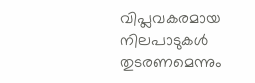വിപ്ലവകരമായ നിലപാടുകൾ തുടരണമെന്നും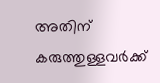അതിന് കരുത്തുള്ളവർക്ക്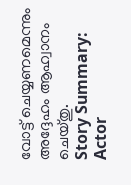വോട്ട് ചെയ്യണമെന്നും അദ്ദേഹം ആഹ്വാനം ചെയ്തു.
Story Summary: Actor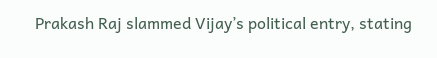Prakash Raj slammed Vijay’s political entry, stating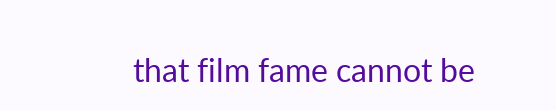that film fame cannot be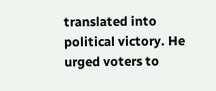translated into political victory. He urged voters to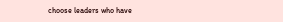choose leaders who have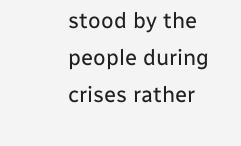stood by the people during crises rather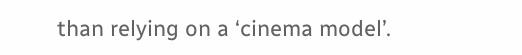than relying on a ‘cinema model’.